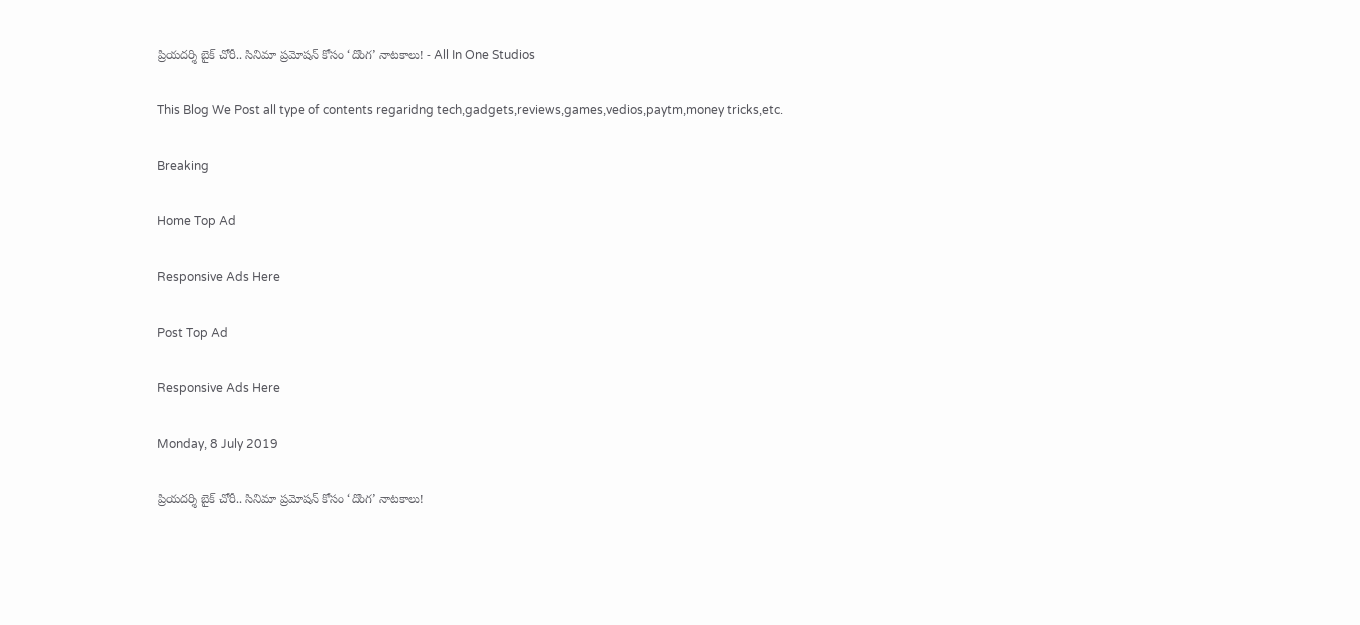ప్రియదర్శి బైక్ చోరీ.. సినిమా ప్రమోషన్ కోసం ‘దొంగ’ నాటకాలు! - All In One Studios

This Blog We Post all type of contents regaridng tech,gadgets,reviews,games,vedios,paytm,money tricks,etc.

Breaking

Home Top Ad

Responsive Ads Here

Post Top Ad

Responsive Ads Here

Monday, 8 July 2019

ప్రియదర్శి బైక్ చోరీ.. సినిమా ప్రమోషన్ కోసం ‘దొంగ’ నాటకాలు!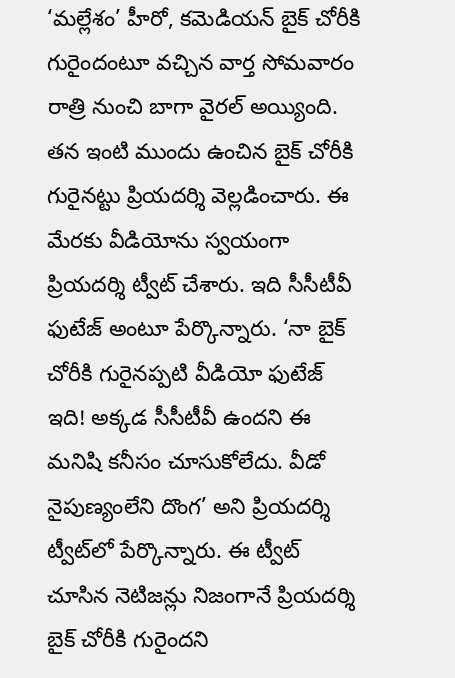‘మల్లేశం’ హీరో, కమెడియన్ బైక్ చోరీకి గురైందంటూ వచ్చిన వార్త సోమవారం రాత్రి నుంచి బాగా వైరల్ అయ్యింది. తన ఇంటి ముందు ఉంచిన బైక్ చోరీకి గురైనట్టు ప్రియదర్శి వెల్లడించారు. ఈ మేరకు వీడియోను స్వయంగా ప్రియదర్శి ట్వీట్ చేశారు. ఇది సీసీటీవీ ఫుటేజ్ అంటూ పేర్కొన్నారు. ‘నా బైక్ చోరీకి గురైనప్పటి వీడియో ఫుటేజ్ ఇది! అక్కడ సీసీటీవీ ఉందని ఈ మనిషి కనీసం చూసుకోలేదు. వీడో నైపుణ్యంలేని దొంగ’ అని ప్రియదర్శి ట్వీట్‌లో పేర్కొన్నారు. ఈ ట్వీట్ చూసిన నెటిజన్లు నిజంగానే ప్రియదర్శి బైక్ చోరీకి గురైందని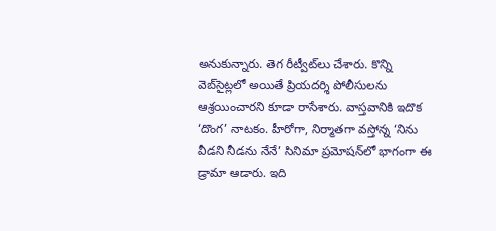అనుకున్నారు. తెగ రీట్వీట్‌లు చేశారు. కొన్ని వెబ్‌సైట్లలో అయితే ప్రియదర్శి పోలీసులను ఆశ్రయించారని కూడా రాసేశారు. వాస్తవానికి ఇదొక ‘దొంగ’ నాటకం. హీరోగా, నిర్మాతగా వస్తోన్న ‘నిను వీడని నీడను నేనే’ సినిమా ప్రమోషన్‌లో భాగంగా ఈ డ్రామా ఆడారు. ఇది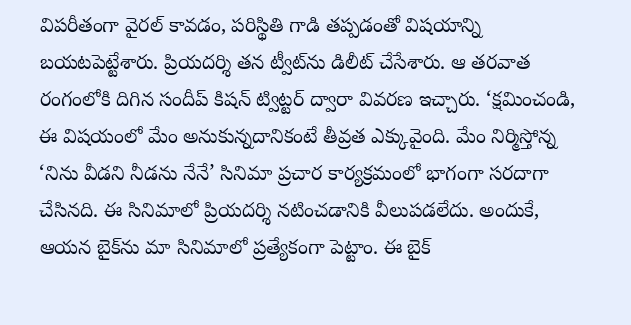విపరీతంగా వైరల్ కావడం, పరిస్థితి గాడి తప్పడంతో విషయాన్ని బయటపెట్టేశారు. ప్రియదర్శి తన ట్వీట్‌ను డిలీట్ చేసేశారు. ఆ తరవాత రంగంలోకి దిగిన సందీప్ కిషన్ ట్విట్టర్ ద్వారా వివరణ ఇచ్చారు. ‘క్షమించండి, ఈ విషయంలో మేం అనుకున్నదానికంటే తీవ్రత ఎక్కువైంది. మేం నిర్మిస్తోన్న ‘నిను వీడని నీడను నేనే’ సినిమా ప్రచార కార్యక్రమంలో భాగంగా సరదాగా చేసినది. ఈ సినిమాలో ప్రియదర్శి నటించడానికి వీలుపడలేదు. అందుకే, ఆయన బైక్‌‌ను మా సినిమాలో ప్రత్యేకంగా పెట్టాం. ఈ బైక్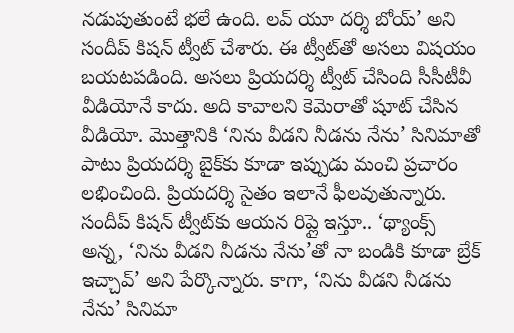నడుపుతుంటే భలే ఉంది. లవ్ యూ దర్శి బోయ్’ అని సందీప్ కిషన్ ట్వీట్ చేశారు. ఈ ట్వీట్‌తో అసలు విషయం బయటపడింది. అసలు ప్రియదర్శి ట్వీట్ చేసింది సీసీటీవీ వీడియోనే కాదు. అది కావాలని కెమెరాతో షూట్ చేసిన వీడియో. మొత్తానికి ‘నిను వీడని నీడను నేను’ సినిమాతో పాటు ప్రియదర్శి బైక్‌కు కూడా ఇప్పుడు మంచి ప్రచారం లభించింది. ప్రియదర్శి సైతం ఇలానే ఫీలవుతున్నారు. సందీప్ కిషన్ ట్వీట్‌కు ఆయన రిప్లై ఇస్తూ.. ‘థ్యాంక్స్ అన్న, ‘నిను వీడని నీడను నేను’తో నా బండికి కూడా బ్రేక్ ఇచ్చావ్’ అని పేర్కొన్నారు. కాగా, ‘నిను వీడని నీడను నేను’ సినిమా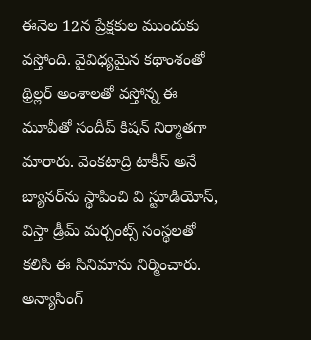ఈనెల 12న ప్రేక్షకుల ముందుకు వస్తోంది. వైవిధ్యమైన కథాంశంతో థ్రిల్లర్‌ అంశాలతో వస్తోన్న ఈ మూవీతో సందీప్ కిషన్ నిర్మాతగా మారారు. వెంకటాద్రి టాకీస్ అనే బ్యానర్‌ను స్థాపించి వి స్టూడియోస్, విస్తా డ్రీమ్ మర్చంట్స్ సంస్థలతో కలిసి ఈ సినిమాను నిర్మించారు. అన్యాసింగ్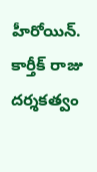హీరోయిన్. కార్తీక్ రాజు దర్శకత్వం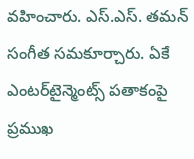వహించారు. ఎస్.ఎస్. తమన్ సంగీత సమకూర్చారు. ఏకే ఎంటర్‌టైన్మెంట్స్ పతాకంపై ప్రముఖ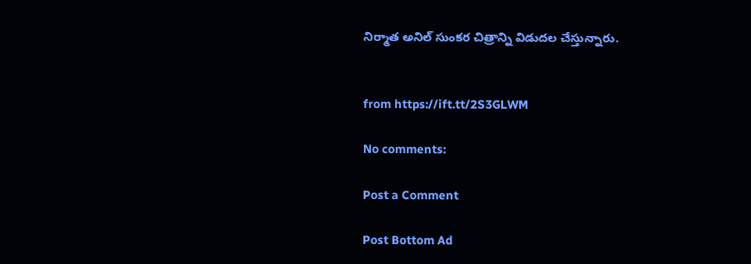నిర్మాత అనిల్ సుంకర చిత్రాన్ని విడుదల చేస్తున్నారు.


from https://ift.tt/2S3GLWM

No comments:

Post a Comment

Post Bottom Ad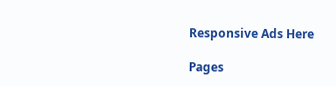Responsive Ads Here

Pages